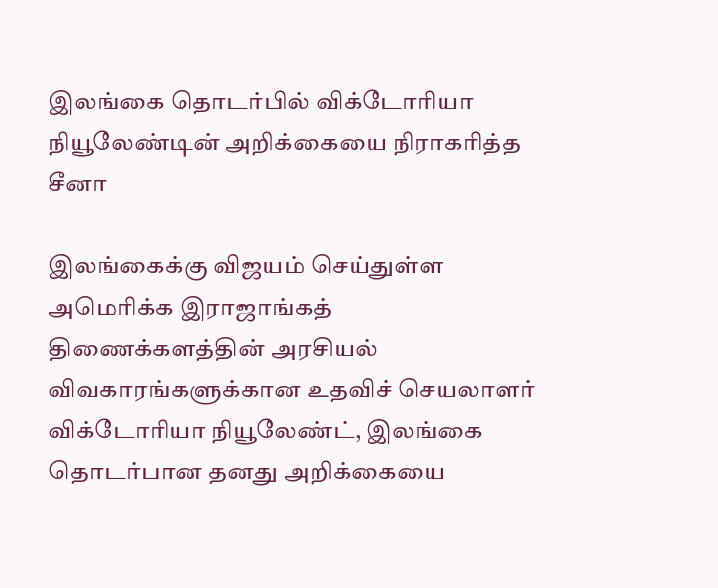இலங்கை தொடர்பில் விக்டோரியா நியூலேண்டின் அறிக்கையை நிராகரித்த சீனா

இலங்கைக்கு விஜயம் செய்துள்ள அமெரிக்க இராஜாங்கத் திணைக்களத்தின் அரசியல் விவகாரங்களுக்கான உதவிச் செயலாளர் விக்டோரியா நியூலேண்ட், இலங்கை தொடர்பான தனது அறிக்கையை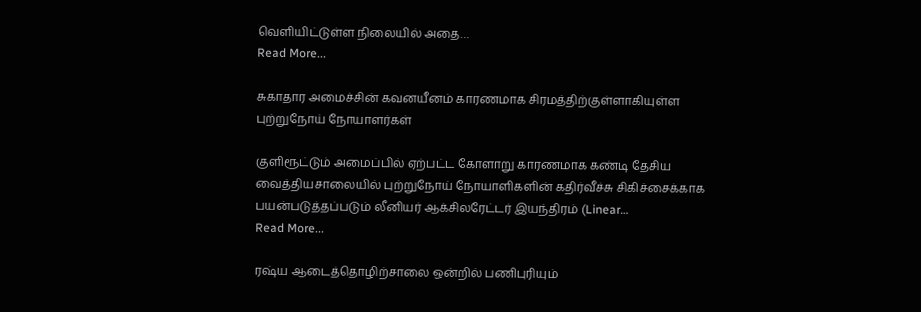வெளியிட்டுள்ள நிலையில் அதை…
Read More...

சுகாதார அமைச்சின் கவனயீனம் காரணமாக சிரமத்திற்குள்ளாகியுள்ள புற்றுநோய் நோயாளர்கள்

குளிரூட்டும் அமைப்பில் ஏற்பட்ட கோளாறு காரணமாக கண்டி தேசிய வைத்தியசாலையில் புற்றுநோய் நோயாளிகளின் கதிர்வீச்சு சிகிச்சைக்காக பயன்படுத்தப்படும் லீனியர் ஆக்சிலரேட்டர் இயந்திரம் (Linear…
Read More...

ரஷ்ய ஆடைத்தொழிற்சாலை ஒன்றில் பணிபுரியும்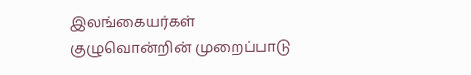இலங்கையர்கள் குழுவொன்றின் முறைப்பாடு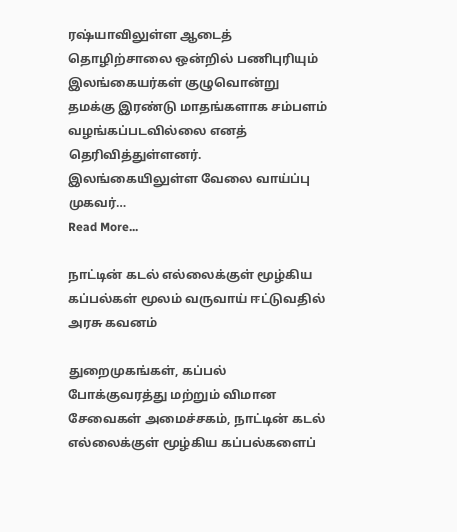ரஷ்யாவிலுள்ள ஆடைத் தொழிற்சாலை ஒன்றில் பணிபுரியும் இலங்கையர்கள் குழுவொன்று தமக்கு இரண்டு மாதங்களாக சம்பளம் வழங்கப்படவில்லை எனத் தெரிவித்துள்ளனர். இலங்கையிலுள்ள வேலை வாய்ப்பு முகவர்…
Read More...

நாட்டின் கடல் எல்லைக்குள் மூழ்கிய கப்பல்கள் மூலம் வருவாய் ஈட்டுவதில் அரசு கவனம்

துறைமுகங்கள், கப்பல் போக்குவரத்து மற்றும் விமான சேவைகள் அமைச்சகம், நாட்டின் கடல் எல்லைக்குள் மூழ்கிய கப்பல்களைப்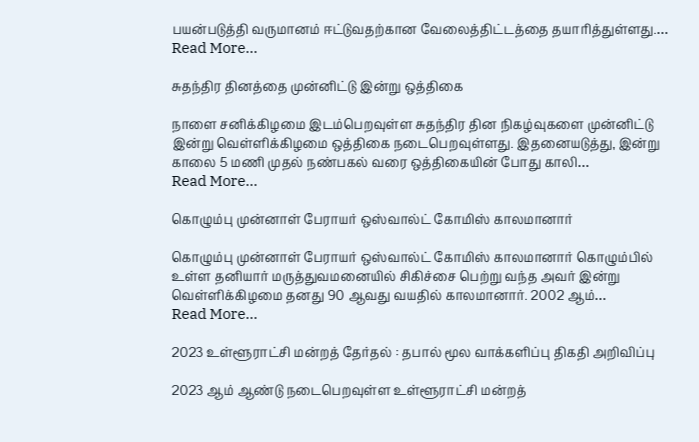பயன்படுத்தி வருமானம் ஈட்டுவதற்கான வேலைத்திட்டத்தை தயாரித்துள்ளது.…
Read More...

சுதந்திர தினத்தை முன்னிட்டு இன்று ஒத்திகை

நாளை சனிக்கிழமை இடம்பெறவுள்ள சுதந்திர தின நிகழ்வுகளை முன்னிட்டு இன்று வெள்ளிக்கிழமை ஒத்திகை நடைபெறவுள்ளது. இதனையடுத்து, இன்று காலை 5 மணி முதல் நண்பகல் வரை ஒத்திகையின் போது காலி…
Read More...

கொழும்பு முன்னாள் பேராயர் ஒஸ்வால்ட் கோமிஸ் காலமானார்

கொழும்பு முன்னாள் பேராயர் ஒஸ்வால்ட் கோமிஸ் காலமானார் கொழும்பில் உள்ள தனியார் மருத்துவமனையில் சிகிச்சை பெற்று வந்த அவர் இன்று வெள்ளிக்கிழமை தனது 90 ஆவது வயதில் காலமானார். 2002 ஆம்…
Read More...

2023 உள்ளூராட்சி மன்றத் தேர்தல் : தபால் மூல வாக்களிப்பு திகதி அறிவிப்பு

2023 ஆம் ஆண்டு நடைபெறவுள்ள உள்ளூராட்சி மன்றத்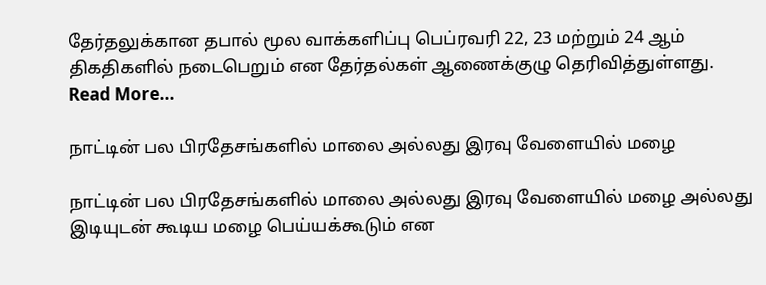தேர்தலுக்கான தபால் மூல வாக்களிப்பு பெப்ரவரி 22, 23 மற்றும் 24 ஆம் திகதிகளில் நடைபெறும் என தேர்தல்கள் ஆணைக்குழு தெரிவித்துள்ளது.
Read More...

நாட்டின் பல பிரதேசங்களில் மாலை அல்லது இரவு வேளையில் மழை

நாட்டின் பல பிரதேசங்களில் மாலை அல்லது இரவு வேளையில் மழை அல்லது இடியுடன் கூடிய மழை பெய்யக்கூடும் என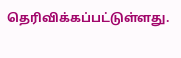தெரிவிக்கப்பட்டுள்ளது.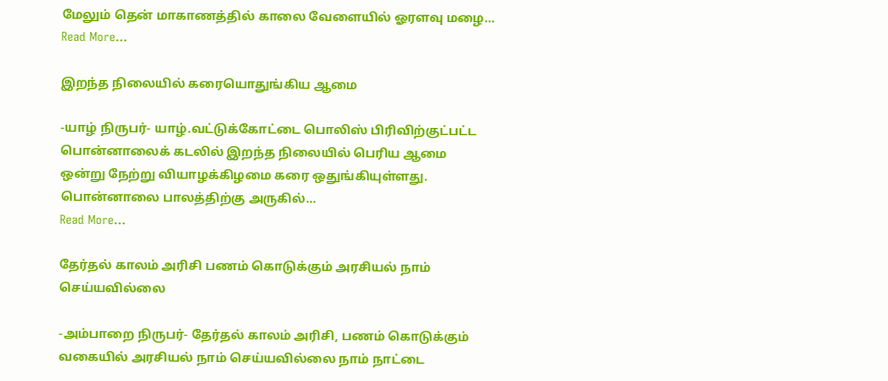மேலும் தென் மாகாணத்தில் காலை வேளையில் ஓரளவு மழை…
Read More...

இறந்த நிலையில் கரையொதுங்கிய ஆமை

-யாழ் நிருபர்- யாழ்.வட்டுக்கோட்டை பொலிஸ் பிரிவிற்குட்பட்ட பொன்னாலைக் கடலில் இறந்த நிலையில் பெரிய ஆமை ஒன்று நேற்று வியாழக்கிழமை கரை ஒதுங்கியுள்ளது. பொன்னாலை பாலத்திற்கு அருகில்…
Read More...

தேர்தல் காலம் அரிசி பணம் கொடுக்கும் அரசியல் நாம் செய்யவில்லை

-அம்பாறை நிருபர்- தேர்தல் காலம் அரிசி, பணம் கொடுக்கும் வகையில் அரசியல் நாம் செய்யவில்லை நாம் நாட்டை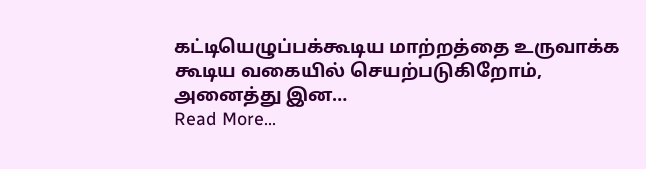கட்டியெழுப்பக்கூடிய மாற்றத்தை உருவாக்க கூடிய வகையில் செயற்படுகிறோம், அனைத்து இன…
Read More...